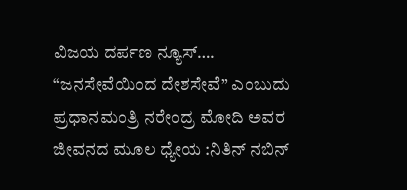ವಿಜಯ ದರ್ಪಣ ನ್ಯೂಸ್….
“ಜನಸೇವೆಯಿಂದ ದೇಶಸೇವೆ” ಎಂಬುದು ಪ್ರಧಾನಮಂತ್ರಿ ನರೇಂದ್ರ ಮೋದಿ ಅವರ ಜೀವನದ ಮೂಲ ಧ್ಯೇಯ :ನಿತಿನ್ ನಬಿನ್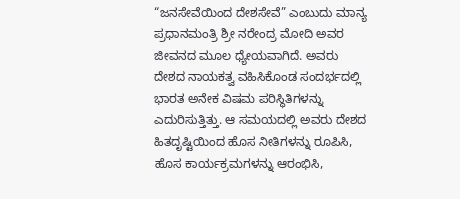“ಜನಸೇವೆಯಿಂದ ದೇಶಸೇವೆ” ಎಂಬುದು ಮಾನ್ಯ ಪ್ರಧಾನಮಂತ್ರಿ ಶ್ರೀ ನರೇಂದ್ರ ಮೋದಿ ಅವರ ಜೀವನದ ಮೂಲ ಧ್ಯೇಯವಾಗಿದೆ. ಅವರು ದೇಶದ ನಾಯಕತ್ವ ವಹಿಸಿಕೊಂಡ ಸಂದರ್ಭದಲ್ಲಿ ಭಾರತ ಅನೇಕ ವಿಷಮ ಪರಿಸ್ಥಿತಿಗಳನ್ನು ಎದುರಿಸುತ್ತಿತ್ತು. ಆ ಸಮಯದಲ್ಲಿ ಅವರು ದೇಶದ ಹಿತದೃಷ್ಟಿಯಿಂದ ಹೊಸ ನೀತಿಗಳನ್ನು ರೂಪಿಸಿ, ಹೊಸ ಕಾರ್ಯಕ್ರಮಗಳನ್ನು ಆರಂಭಿಸಿ,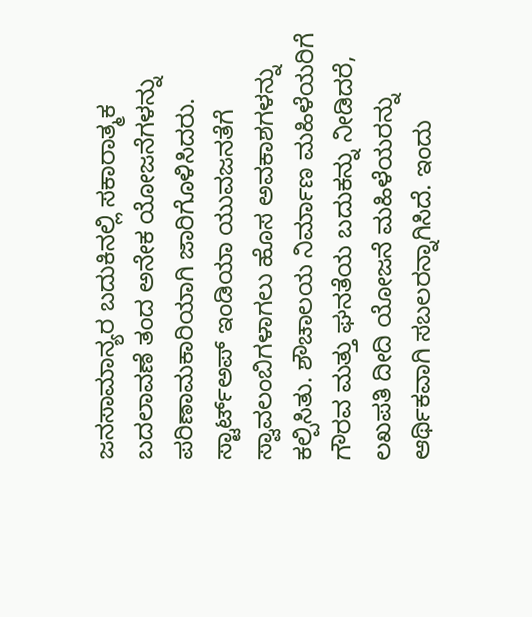ಜನಸಾಮಾನ್ಯರ ಬದುಕಿನಲ್ಲಿ ಸಕಾರಾತ್ಮಕ ಬದಲಾವಣೆ ತಂದ ಅನೇಕ ಯೋಜನೆಗಳನ್ನು ಪರಿಣಾಮಕಾರಿಯಾಗಿ ಜಾರಿಗೊಳಿಸಿದರು.
ಸ್ಟಾರ್ಟ್ಅಪ್ ಇಂಡಿಯಾ ಯುವಜನತೆಗೆ ಸ್ವಾವಲಂಬಿಗಳಾಗಲು ಹೊಸ ಅವಕಾಶಗಳನ್ನು ಕಲ್ಪಿಸಿತು. ಶೌಚಾಲಯ ನಿರ್ಮಾಣ ಮಹಿಳೆಯರಿಗೆ ಗೌರವ ಮತ್ತು ಘನತೆಯ ಬದುಕನ್ನು ನೀಡಿದರೆ, ಲಖಪತಿ ದೀದಿ ಯೋಜನೆ ಮಹಿಳೆಯರನ್ನು ಆರ್ಥಿಕವಾಗಿ ಸಬಲರನ್ನಾಗಿಸಿದೆ. ಇಂದು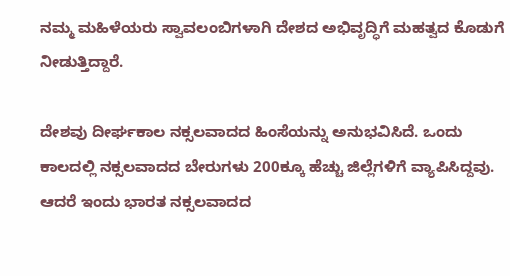ನಮ್ಮ ಮಹಿಳೆಯರು ಸ್ವಾವಲಂಬಿಗಳಾಗಿ ದೇಶದ ಅಭಿವೃದ್ಧಿಗೆ ಮಹತ್ವದ ಕೊಡುಗೆ ನೀಡುತ್ತಿದ್ದಾರೆ.

ದೇಶವು ದೀರ್ಘಕಾಲ ನಕ್ಸಲವಾದದ ಹಿಂಸೆಯನ್ನು ಅನುಭವಿಸಿದೆ. ಒಂದು ಕಾಲದಲ್ಲಿ ನಕ್ಸಲವಾದದ ಬೇರುಗಳು 200ಕ್ಕೂ ಹೆಚ್ಚು ಜಿಲ್ಲೆಗಳಿಗೆ ವ್ಯಾಪಿಸಿದ್ದವು. ಆದರೆ ಇಂದು ಭಾರತ ನಕ್ಸಲವಾದದ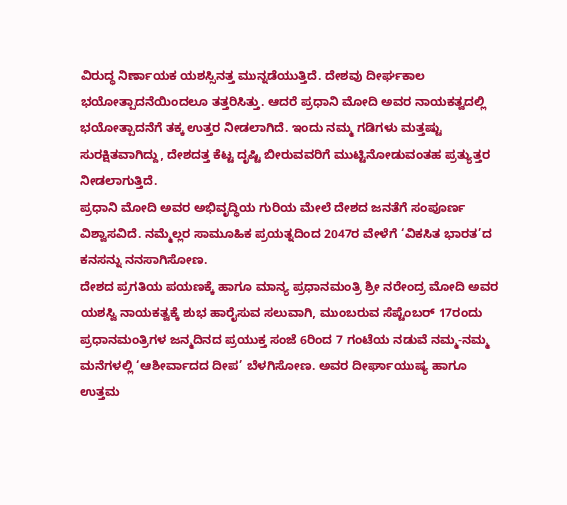ವಿರುದ್ಧ ನಿರ್ಣಾಯಕ ಯಶಸ್ಸಿನತ್ತ ಮುನ್ನಡೆಯುತ್ತಿದೆ. ದೇಶವು ದೀರ್ಘಕಾಲ ಭಯೋತ್ಪಾದನೆಯಿಂದಲೂ ತತ್ತರಿಸಿತ್ತು. ಆದರೆ ಪ್ರಧಾನಿ ಮೋದಿ ಅವರ ನಾಯಕತ್ವದಲ್ಲಿ ಭಯೋತ್ಪಾದನೆಗೆ ತಕ್ಕ ಉತ್ತರ ನೀಡಲಾಗಿದೆ. ಇಂದು ನಮ್ಮ ಗಡಿಗಳು ಮತ್ತಷ್ಟು ಸುರಕ್ಷಿತವಾಗಿದ್ದು, ದೇಶದತ್ತ ಕೆಟ್ಟ ದೃಷ್ಟಿ ಬೀರುವವರಿಗೆ ಮುಟ್ಟಿನೋಡುವಂತಹ ಪ್ರತ್ಯುತ್ತರ ನೀಡಲಾಗುತ್ತಿದೆ.
ಪ್ರಧಾನಿ ಮೋದಿ ಅವರ ಅಭಿವೃದ್ಧಿಯ ಗುರಿಯ ಮೇಲೆ ದೇಶದ ಜನತೆಗೆ ಸಂಪೂರ್ಣ ವಿಶ್ವಾಸವಿದೆ. ನಮ್ಮೆಲ್ಲರ ಸಾಮೂಹಿಕ ಪ್ರಯತ್ನದಿಂದ 2047ರ ವೇಳೆಗೆ ‘ವಿಕಸಿತ ಭಾರತ’ದ ಕನಸನ್ನು ನನಸಾಗಿಸೋಣ.
ದೇಶದ ಪ್ರಗತಿಯ ಪಯಣಕ್ಕೆ ಹಾಗೂ ಮಾನ್ಯ ಪ್ರಧಾನಮಂತ್ರಿ ಶ್ರೀ ನರೇಂದ್ರ ಮೋದಿ ಅವರ ಯಶಸ್ವಿ ನಾಯಕತ್ವಕ್ಕೆ ಶುಭ ಹಾರೈಸುವ ಸಲುವಾಗಿ, ಮುಂಬರುವ ಸೆಪ್ಟೆಂಬರ್ 17ರಂದು ಪ್ರಧಾನಮಂತ್ರಿಗಳ ಜನ್ಮದಿನದ ಪ್ರಯುಕ್ತ ಸಂಜೆ 6ರಿಂದ 7 ಗಂಟೆಯ ನಡುವೆ ನಮ್ಮ-ನಮ್ಮ ಮನೆಗಳಲ್ಲಿ ‘ಆಶೀರ್ವಾದದ ದೀಪ’ ಬೆಳಗಿಸೋಣ. ಅವರ ದೀರ್ಘಾಯುಷ್ಯ ಹಾಗೂ ಉತ್ತಮ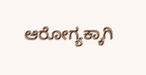ಆರೋಗ್ಯಕ್ಕಾಗಿ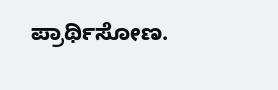ಪ್ರಾರ್ಥಿಸೋಣ.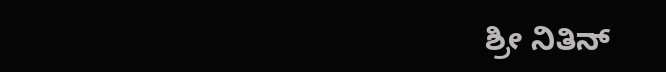ಶ್ರೀ ನಿತಿನ್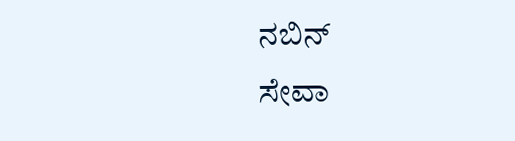ನಬಿನ್
ಸೇವಾ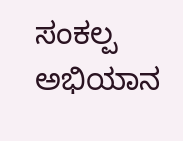ಸಂಕಲ್ಪ ಅಭಿಯಾನ